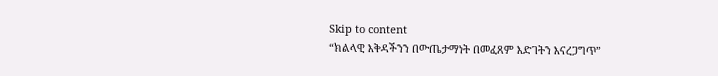Skip to content
“ክልላዊ እቅዳችንን በውጤታማነት በመፈጸም እድገትን እናረጋግጥ”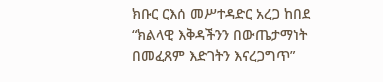ክቡር ርእሰ መሥተዳድር አረጋ ከበደ
“ክልላዊ እቅዳችንን በውጤታማነት በመፈጸም እድገትን እናረጋግጥ”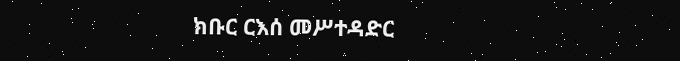ክቡር ርእሰ መሥተዳድር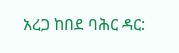አረጋ ከበደ ባሕር ዳር: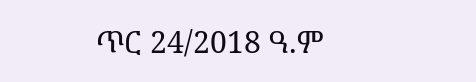ጥር 24/2018 ዓ.ም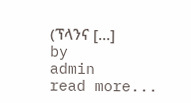(ፕላንና […]
by
admin
read more...